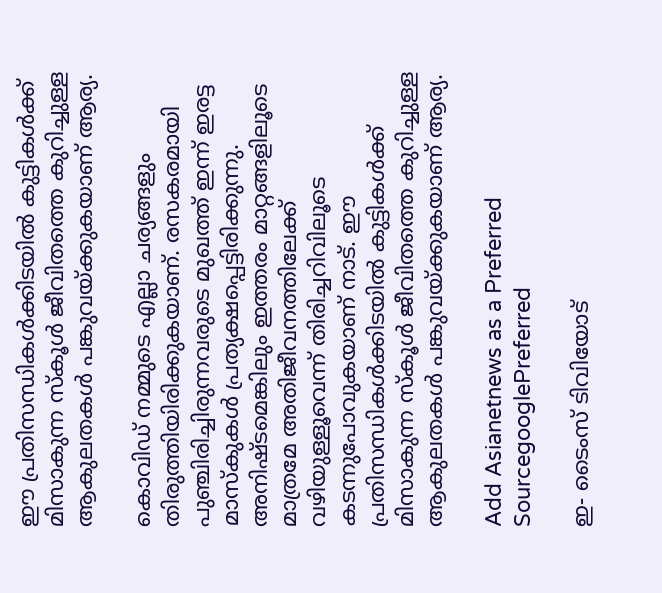ഈ പ്രതിസന്ധികൾക്കിടയിൽ കുട്ടികൾക്ക് മിസാകുന്ന സ്കൂൾ ജീവിതത്തെ കുറിച്ചുള്ള ആകുലതകൾ പങ്കുവയ്ക്കുകയാണ് ആര്യ.

കൊവിഡ് നമ്മുടെ എല്ലാ ചര്യങ്ങളും തിരുത്തിയിരിക്കുകയാണ്. രസകരമായി പുഞ്ചിരിച്ചിരുന്നവരുടെ മുഖത്ത് ഇന്ന് ഇരട്ട മാസ്കുകൾ പ്രത്യക്ഷപ്പെട്ടിരിക്കുന്നു. അനിഷ്ടമെങ്കിലും ഇത്തരം മാറ്റങ്ങളിലൂടെ മാത്രമേ അതിജീവനത്തിലേക്ക് വഴിയുള്ളൂവെന്ന് തിരിച്ചറിവിലൂടെ കടന്നുപോവുകയാണ് നാട്. ഈ പ്രതിസന്ധികൾക്കിടയിൽ കുട്ടികൾക്ക് മിസാകുന്ന സ്കൂൾ ജീവിതത്തെ കുറിച്ചുള്ള ആകുലതകൾ പങ്കുവയ്ക്കുകയാണ് ആര്യ.

Add Asianetnews as a Preferred SourcegooglePreferred

ഇ- ടൈംസ് ടിവിയോട്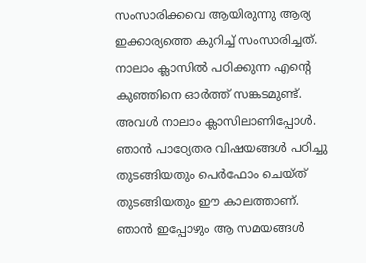സംസാരിക്കവെ ആയിരുന്നു ആര്യ ഇക്കാര്യത്തെ കുറിച്ച് സംസാരിച്ചത്. നാലാം ക്ലാസിൽ പഠിക്കുന്ന എന്റെ കുഞ്ഞിനെ ഓർത്ത് സങ്കടമുണ്ട്. അവൾ നാലാം ക്ലാസിലാണിപ്പോൾ. ഞാൻ പാഠ്യേതര വിഷയങ്ങള്‍ പഠിച്ചു തുടങ്ങിയതും പെർഫോം ചെയ്ത് തുടങ്ങിയതും ഈ കാലത്താണ്. ഞാൻ ഇപ്പോഴും ആ സമയങ്ങൾ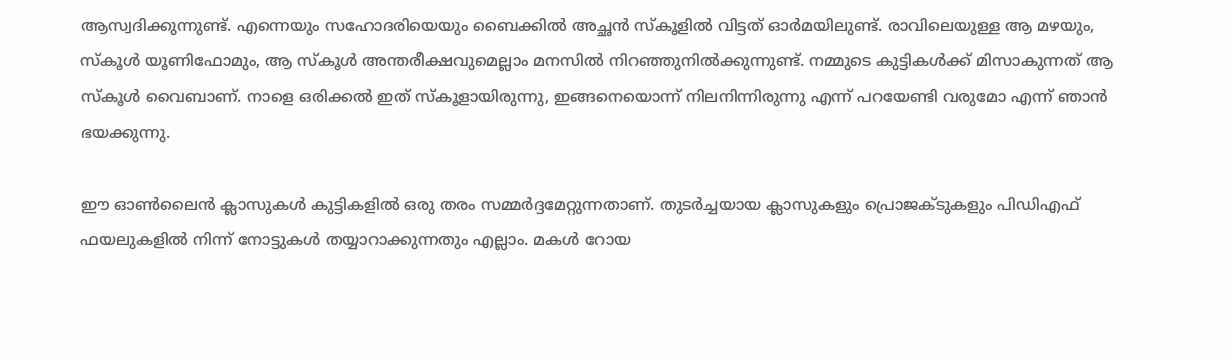ആസ്വദിക്കുന്നുണ്ട്. എന്നെയും സഹോദരിയെയും ബൈക്കിൽ അച്ഛൻ സ്കൂളിൽ വിട്ടത് ഓർമയിലുണ്ട്. രാവിലെയുള്ള ആ മഴയും, സ്കൂൾ യൂണിഫോമും, ആ സ്കൂൾ അന്തരീക്ഷവുമെല്ലാം മനസിൽ നിറഞ്ഞുനിൽക്കുന്നുണ്ട്. നമ്മുടെ കുട്ടികൾക്ക് മിസാകുന്നത് ആ സ്കൂൾ വൈബാണ്. നാളെ ഒരിക്കൽ ഇത് സ്കൂളായിരുന്നു, ഇങ്ങനെയൊന്ന് നിലനിന്നിരുന്നു എന്ന് പറയേണ്ടി വരുമോ എന്ന് ഞാൻ ഭയക്കുന്നു.

ഈ ഓൺലൈൻ ക്ലാസുകൾ കുട്ടികളിൽ ഒരു തരം സമ്മർദ്ദമേറ്റുന്നതാണ്. തുടർച്ചയായ ക്ലാസുകളും പ്രൊജക്ടുകളും പിഡിഎഫ് ഫയലുകളിൽ നിന്ന് നോട്ടുകൾ തയ്യാറാക്കുന്നതും എല്ലാം. മകൾ റോയ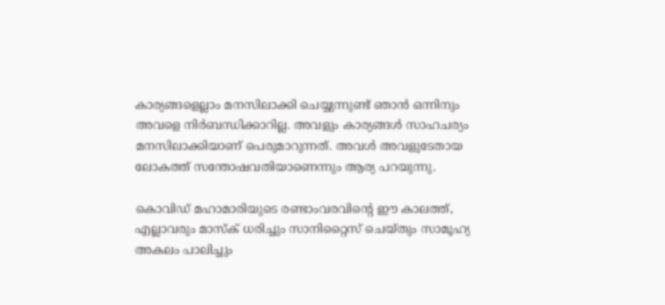കാര്യങ്ങളെല്ലാം മനസിലാക്കി ചെയ്യുന്നുണ്ട് ഞാൻ ഒന്നിനും അവളെ നിർബന്ധിക്കാറില്ല. അവളും കാര്യങ്ങൾ സാഹചര്യം മനസിലാക്കിയാണ് പെരുമാറുന്നത്. അവൾ അവളുടേതായ ലോകത്ത് സന്തോഷവതിയാണെന്നും ആര്യ പറയുന്നു.

കൊവിഡ് മഹാമാരിയുടെ രണ്ടാംവരവിന്റെ ഈ കാലത്ത്, എല്ലാവരും മാസ്‌ക് ധരിച്ചും സാനിറ്റൈസ് ചെയ്തും സാമൂഹ്യ അകലം പാലിച്ചും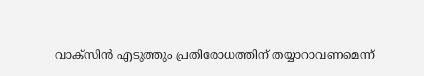വാക്‌സിന്‍ എടുത്തും പ്രതിരോധത്തിന് തയ്യാറാവണമെന്ന്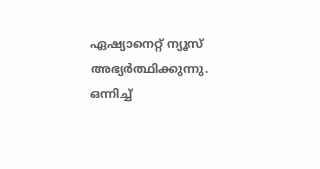ഏഷ്യാനെറ്റ് ന്യൂസ് അഭ്യര്‍ത്ഥിക്കുന്നു. ഒന്നിച്ച്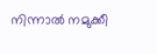നിന്നാല്‍ നമുക്കീ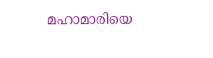മഹാമാരിയെ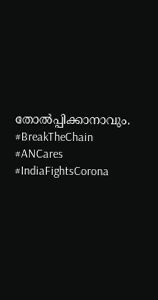തോല്‍പ്പിക്കാനാവും. #BreakTheChain #ANCares #IndiaFightsCorona